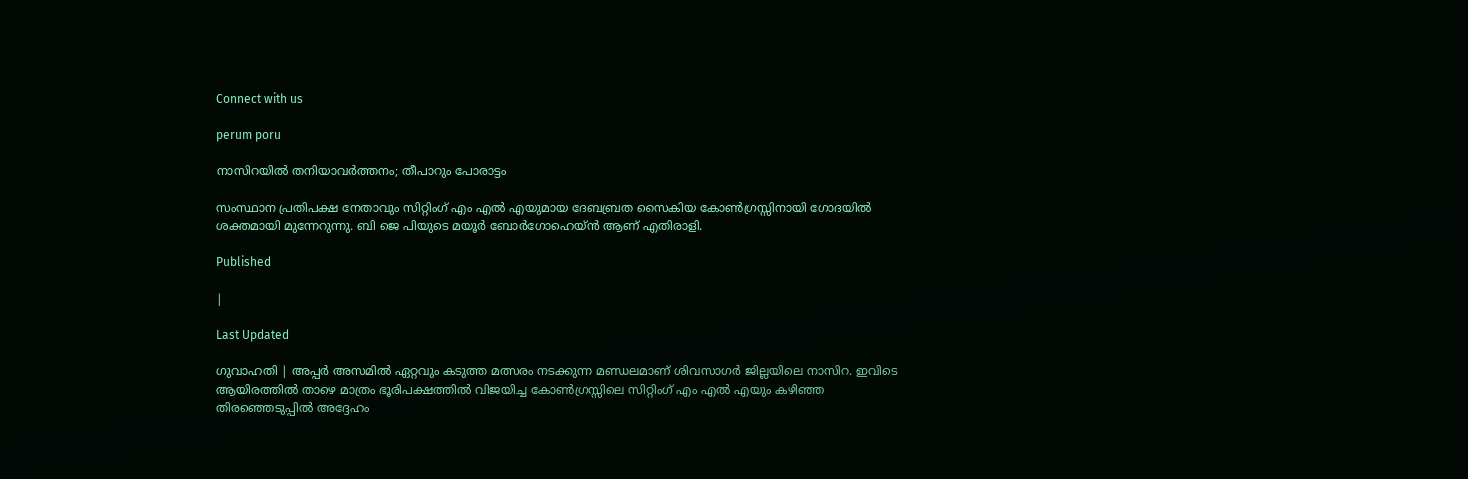Connect with us

perum poru

നാസിറയില്‍ തനിയാവര്‍ത്തനം; തീപാറും പോരാട്ടം

സംസ്ഥാന പ്രതിപക്ഷ നേതാവും സിറ്റിംഗ് എം എല്‍ എയുമായ ദേബബ്രത സൈകിയ കോണ്‍ഗ്രസ്സിനായി ഗോദയില്‍ ശക്തമായി മുന്നേറുന്നു. ബി ജെ പിയുടെ മയൂര്‍ ബോര്‍ഗോഹെയ്ന്‍ ആണ് എതിരാളി.

Published

|

Last Updated

ഗുവാഹതി | അപ്പര്‍ അസമില്‍ ഏറ്റവും കടുത്ത മത്സരം നടക്കുന്ന മണ്ഡലമാണ് ശിവസാഗര്‍ ജില്ലയിലെ നാസിറ. ഇവിടെ ആയിരത്തില്‍ താഴെ മാത്രം ഭൂരിപക്ഷത്തില്‍ വിജയിച്ച കോണ്‍ഗ്രസ്സിലെ സിറ്റിംഗ് എം എല്‍ എയും കഴിഞ്ഞ തിരഞ്ഞെടുപ്പില്‍ അദ്ദേഹം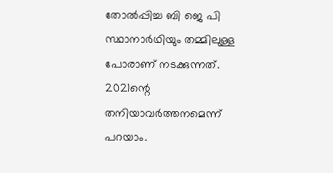തോല്‍പ്പിച്ച ബി ജെ പി സ്ഥാനാര്‍ഥിയും തമ്മിലുള്ള പോരാണ് നടക്കുന്നത്. 2021ന്റെ തനിയാവര്‍ത്തനമെന്ന് പറയാം.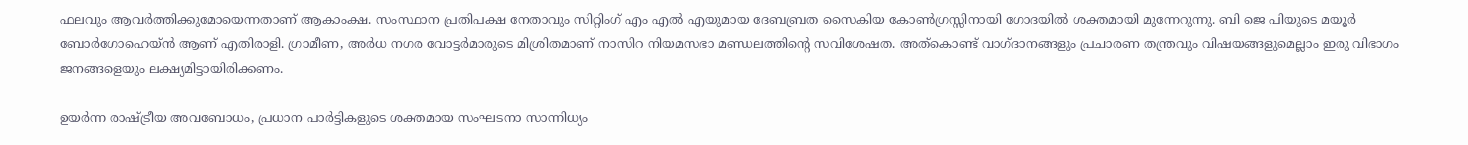ഫലവും ആവര്‍ത്തിക്കുമോയെന്നതാണ് ആകാംക്ഷ. സംസ്ഥാന പ്രതിപക്ഷ നേതാവും സിറ്റിംഗ് എം എല്‍ എയുമായ ദേബബ്രത സൈകിയ കോണ്‍ഗ്രസ്സിനായി ഗോദയില്‍ ശക്തമായി മുന്നേറുന്നു. ബി ജെ പിയുടെ മയൂര്‍ ബോര്‍ഗോഹെയ്ന്‍ ആണ് എതിരാളി. ഗ്രാമീണ, അര്‍ധ നഗര വോട്ടര്‍മാരുടെ മിശ്രിതമാണ് നാസിറ നിയമസഭാ മണ്ഡലത്തിന്റെ സവിശേഷത. അത്കൊണ്ട് വാഗ്ദാനങ്ങളും പ്രചാരണ തന്ത്രവും വിഷയങ്ങളുമെല്ലാം ഇരു വിഭാഗം ജനങ്ങളെയും ലക്ഷ്യമിട്ടായിരിക്കണം.

ഉയര്‍ന്ന രാഷ്ട്രീയ അവബോധം, പ്രധാന പാര്‍ട്ടികളുടെ ശക്തമായ സംഘടനാ സാന്നിധ്യം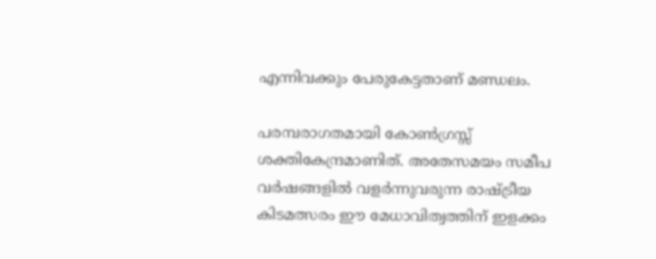എന്നിവക്കും പേരുകേട്ടതാണ് മണ്ഡലം.

പരമ്പരാഗതമായി കോണ്‍ഗ്രസ്സ് ശക്തികേന്ദ്രമാണിത്. അതേസമയം സമീപ വര്‍ഷങ്ങളില്‍ വളര്‍ന്നുവരുന്ന രാഷ്ട്രീയ കിടമത്സരം ഈ മേധാവിത്വത്തിന് ഇളക്കം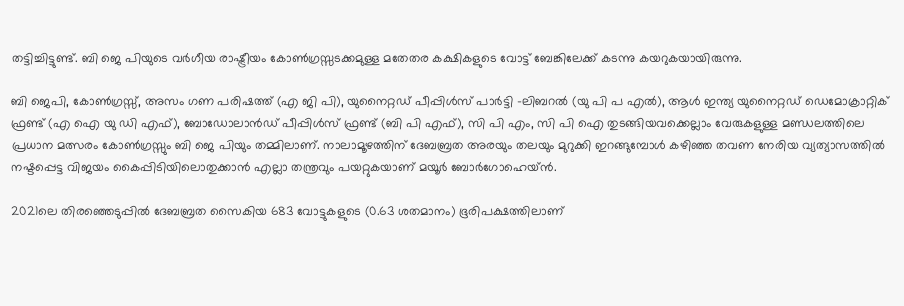തട്ടിച്ചിട്ടുണ്ട്. ബി ജെ പിയുടെ വര്‍ഗീയ രാഷ്ട്രീയം കോണ്‍ഗ്രസ്സടക്കമുള്ള മതേതര കക്ഷികളുടെ വോട്ട് ബേങ്കിലേക്ക് കടന്നു കയറുകയായിരുന്നു.

ബി ജെപി, കോണ്‍ഗ്രസ്സ്, അസം ഗണ പരിഷത്ത് (എ ജി പി), യുനൈറ്റഡ് പീപ്പിള്‍സ് പാര്‍ട്ടി -ലിബറല്‍ (യു പി പ എല്‍), ആള്‍ ഇന്ത്യ യുനൈറ്റഡ് ഡെമോക്രാറ്റിക് ഫ്രണ്ട് (എ ഐ യു ഡി എഫ്), ബോഡോലാന്‍ഡ് പീപ്പിള്‍സ് ഫ്രണ്ട് (ബി പി എഫ്), സി പി എം, സി പി ഐ തുടങ്ങിയവക്കെല്ലാം വേരുകളുള്ള മണ്ഡലത്തിലെ പ്രധാന മത്സരം കോണ്‍ഗ്രസ്സും ബി ജെ പിയും തമ്മിലാണ്. നാലാമൂഴത്തിന് ദേബബ്രത അരയും തലയും മുറുക്കി ഇറങ്ങുമ്പോള്‍ കഴിഞ്ഞ തവണ നേരിയ വ്യത്യാസത്തില്‍ നഷ്ടപ്പെട്ട വിജയം കൈപ്പിടിയിലൊതുക്കാന്‍ എല്ലാ തന്ത്രവും പയറ്റുകയാണ് മയൂര്‍ ബോര്‍ഗോഹെയ്ന്‍.

2021ലെ തിരഞ്ഞെടുപ്പില്‍ ദേബബ്രത സൈകിയ 683 വോട്ടുകളുടെ (0.63 ശതമാനം) ഭൂരിപക്ഷത്തിലാണ്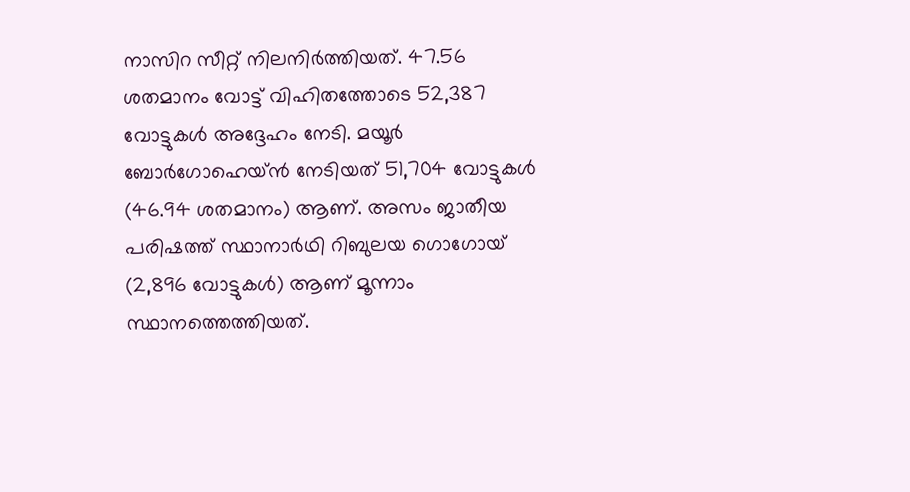നാസിറ സീറ്റ് നിലനിര്‍ത്തിയത്. 47.56 ശതമാനം വോട്ട് വിഹിതത്തോടെ 52,387 വോട്ടുകള്‍ അദ്ദേഹം നേടി. മയൂര്‍ ബോര്‍ഗോഹെയ്ന്‍ നേടിയത് 51,704 വോട്ടുകള്‍ (46.94 ശതമാനം) ആണ്. അസം ജാതീയ പരിഷത്ത് സ്ഥാനാര്‍ഥി റിബുലയ ഗൊഗോയ് (2,896 വോട്ടുകള്‍) ആണ് മൂന്നാം സ്ഥാനത്തെത്തിയത്.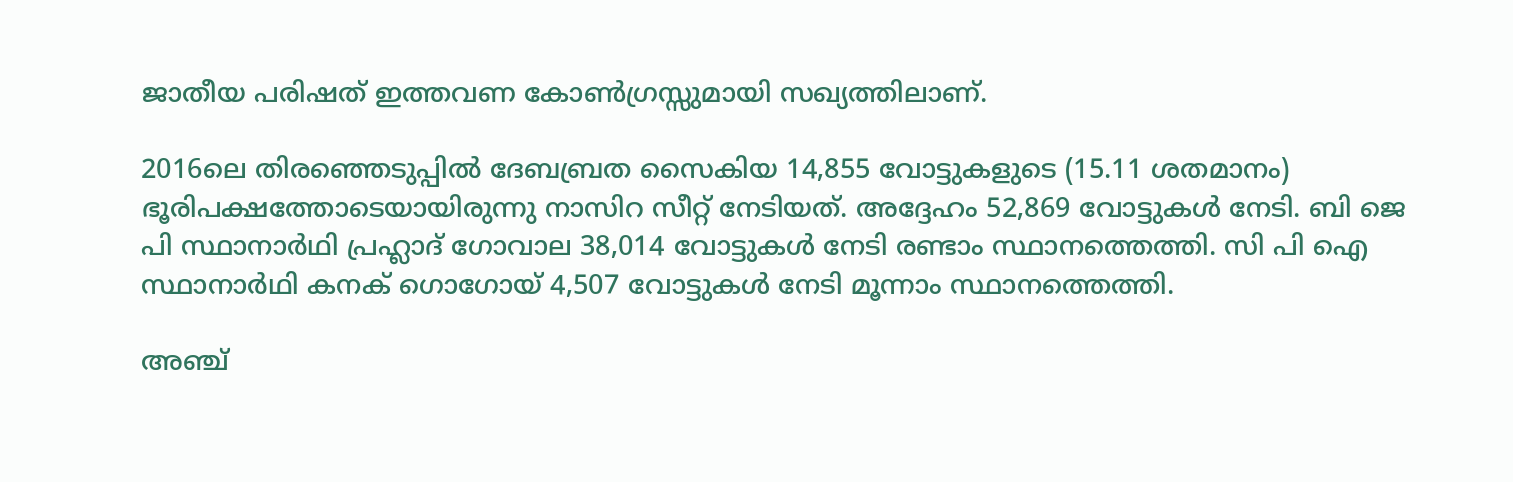ജാതീയ പരിഷത് ഇത്തവണ കോണ്‍ഗ്രസ്സുമായി സഖ്യത്തിലാണ്.

2016ലെ തിരഞ്ഞെടുപ്പില്‍ ദേബബ്രത സൈകിയ 14,855 വോട്ടുകളുടെ (15.11 ശതമാനം) ഭൂരിപക്ഷത്തോടെയായിരുന്നു നാസിറ സീറ്റ് നേടിയത്. അദ്ദേഹം 52,869 വോട്ടുകള്‍ നേടി. ബി ജെ പി സ്ഥാനാര്‍ഥി പ്രഹ്ലാദ് ഗോവാല 38,014 വോട്ടുകള്‍ നേടി രണ്ടാം സ്ഥാനത്തെത്തി. സി പി ഐ സ്ഥാനാര്‍ഥി കനക് ഗൊഗോയ് 4,507 വോട്ടുകള്‍ നേടി മൂന്നാം സ്ഥാനത്തെത്തി.

അഞ്ച്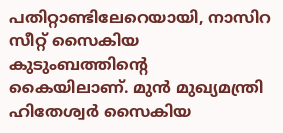പതിറ്റാണ്ടിലേറെയായി, നാസിറ സീറ്റ് സൈകിയ കുടുംബത്തിന്റെ കൈയിലാണ്. മുന്‍ മുഖ്യമന്ത്രി ഹിതേശ്വര്‍ സൈകിയ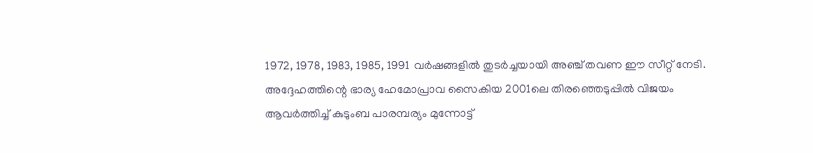1972, 1978, 1983, 1985, 1991 വര്‍ഷങ്ങളില്‍ തുടര്‍ച്ചയായി അഞ്ച് തവണ ഈ സീറ്റ് നേടി. അദ്ദേഹത്തിന്റെ ഭാര്യ ഹേമോപ്രാവ സൈകിയ 2001ലെ തിരഞ്ഞെടുപ്പില്‍ വിജയം ആവര്‍ത്തിച്ച് കുടുംബ പാരമ്പര്യം മുന്നോട്ട്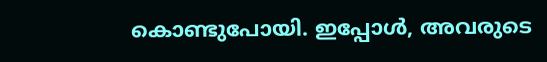കൊണ്ടുപോയി. ഇപ്പോള്‍, അവരുടെ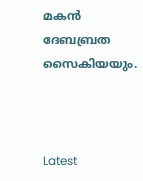മകന്‍ ദേബബ്രത സൈകിയയും.



Latest